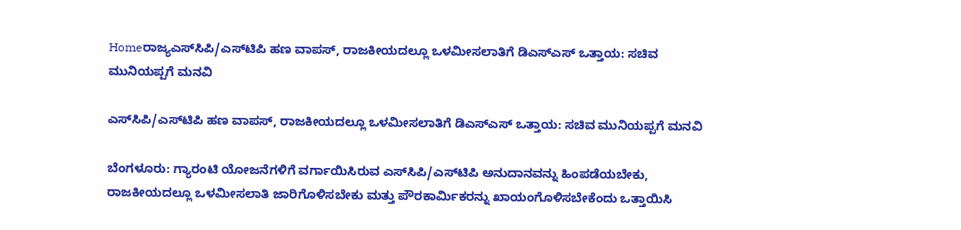Homeರಾಜ್ಯಎಸ್‌ಸಿಪಿ/ಎಸ್‌ಟಿಪಿ ಹಣ ವಾಪಸ್, ರಾಜಕೀಯದಲ್ಲೂ ಒಳಮೀಸಲಾತಿಗೆ ಡಿಎಸ್‌ಎಸ್ ಒತ್ತಾಯ: ಸಚಿವ ಮುನಿಯಪ್ಪಗೆ ಮನವಿ

ಎಸ್‌ಸಿಪಿ/ಎಸ್‌ಟಿಪಿ ಹಣ ವಾಪಸ್, ರಾಜಕೀಯದಲ್ಲೂ ಒಳಮೀಸಲಾತಿಗೆ ಡಿಎಸ್‌ಎಸ್ ಒತ್ತಾಯ: ಸಚಿವ ಮುನಿಯಪ್ಪಗೆ ಮನವಿ

ಬೆಂಗಳೂರು: ಗ್ಯಾರಂಟಿ ಯೋಜನೆಗಳಿಗೆ ವರ್ಗಾಯಿಸಿರುವ ಎಸ್‌ಸಿಪಿ/ಎಸ್‌ಟಿಪಿ ಅನುದಾನವನ್ನು ಹಿಂಪಡೆಯಬೇಕು, ರಾಜಕೀಯದಲ್ಲೂ ಒಳಮೀಸಲಾತಿ ಜಾರಿಗೊಳಿಸಬೇಕು ಮತ್ತು ಪೌರಕಾರ್ಮಿಕರನ್ನು ಖಾಯಂಗೊಳಿಸಬೇಕೆಂದು ಒತ್ತಾಯಿಸಿ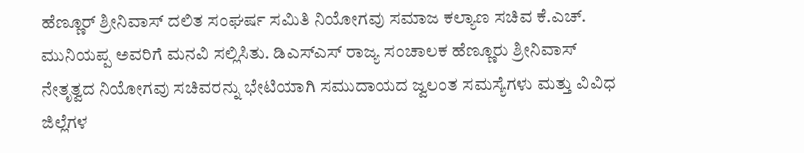ಹೆಣ್ಣೂರ್ ಶ್ರೀನಿವಾಸ್ ದಲಿತ ಸಂಘರ್ಷ ಸಮಿತಿ ನಿಯೋಗವು ಸಮಾಜ ಕಲ್ಯಾಣ ಸಚಿವ ಕೆ.ಎಚ್. ಮುನಿಯಪ್ಪ ಅವರಿಗೆ ಮನವಿ ಸಲ್ಲಿಸಿತು. ಡಿಎಸ್‌ಎಸ್ ರಾಜ್ಯ ಸಂಚಾಲಕ ಹೆಣ್ಣೂರು ಶ್ರೀನಿವಾಸ್ ನೇತೃತ್ವದ ನಿಯೋಗವು ಸಚಿವರನ್ನು ಭೇಟಿಯಾಗಿ ಸಮುದಾಯದ ಜ್ವಲಂತ ಸಮಸ್ಯೆಗಳು ಮತ್ತು ವಿವಿಧ ಜಿಲ್ಲೆಗಳ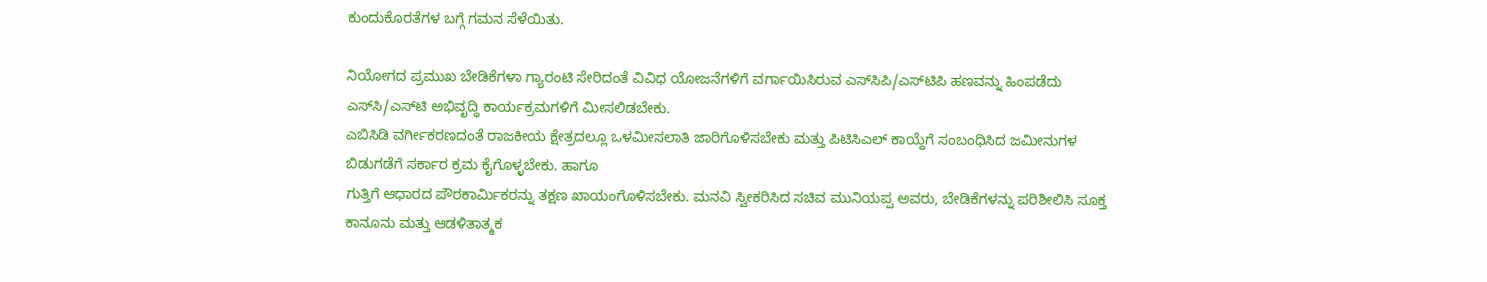ಕುಂದುಕೊರತೆಗಳ ಬಗ್ಗೆ ಗಮನ ಸೆಳೆಯಿತು.

ನಿಯೋಗದ ಪ್ರಮುಖ ಬೇಡಿಕೆಗಳಾ ಗ್ಯಾರಂಟಿ ಸೇರಿದಂತೆ ವಿವಿಧ ಯೋಜನೆಗಳಿಗೆ ವರ್ಗಾಯಿಸಿರುವ ಎಸ್‌ಸಿಪಿ/ಎಸ್‌ಟಿಪಿ ಹಣವನ್ನು ಹಿಂಪಡೆದು ಎಸ್‌ಸಿ/ಎಸ್‌ಟಿ ಅಭಿವೃದ್ಧಿ ಕಾರ್ಯಕ್ರಮಗಳಿಗೆ ಮೀಸಲಿಡಬೇಕು.
ಎಬಿಸಿಡಿ ವರ್ಗೀಕರಣದಂತೆ ರಾಜಕೀಯ ಕ್ಷೇತ್ರದಲ್ಲೂ ಒಳಮೀಸಲಾತಿ ಜಾರಿಗೊಳಿಸಬೇಕು ಮತ್ತು ಪಿಟಿಸಿಎಲ್ ಕಾಯ್ದೆಗೆ ಸಂಬಂಧಿಸಿದ ಜಮೀನುಗಳ ಬಿಡುಗಡೆಗೆ ಸರ್ಕಾರ ಕ್ರಮ ಕೈಗೊಳ್ಳಬೇಕು. ಹಾಗೂ
ಗುತ್ತಿಗೆ ಆಧಾರದ ಪೌರಕಾರ್ಮಿಕರನ್ನು ತಕ್ಷಣ ಖಾಯಂಗೊಳಿಸಬೇಕು. ಮನವಿ ಸ್ವೀಕರಿಸಿದ ಸಚಿವ ಮುನಿಯಪ್ಪ ಅವರು, ಬೇಡಿಕೆಗಳನ್ನು ಪರಿಶೀಲಿಸಿ ಸೂಕ್ತ ಕಾನೂನು ಮತ್ತು ಆಡಳಿತಾತ್ಮಕ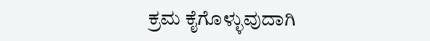ಕ್ರಮ ಕೈಗೊಳ್ಳುವುದಾಗಿ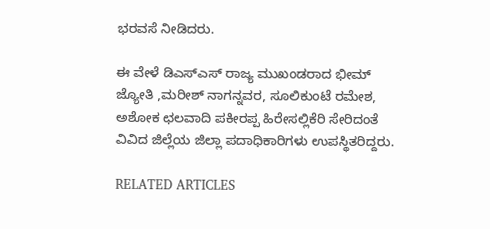ಭರವಸೆ ನೀಡಿದರು.

ಈ ವೇಳೆ ಡಿಎಸ್‌ಎಸ್ ರಾಜ್ಯ ಮುಖಂಡರಾದ ಭೀಮ್ ಜ್ಯೋತಿ ,ಮರೀಶ್ ನಾಗನ್ನವರ, ಸೂಲಿಕುಂಟೆ ರಮೇಶ, ಅಶೋಕ ಛಲವಾದಿ ಪಕೀರಪ್ಪ ಹಿರೇಸಲ್ಲಿಕೆರಿ ಸೇರಿದಂತೆ ವಿವಿದ ಜಿಲ್ಲೆಯ ಜಿಲ್ಲಾ ಪದಾಧಿಕಾರಿಗಳು ಉಪಸ್ಥಿತರಿದ್ದರು.

RELATED ARTICLES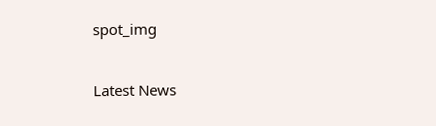spot_img

Latest News